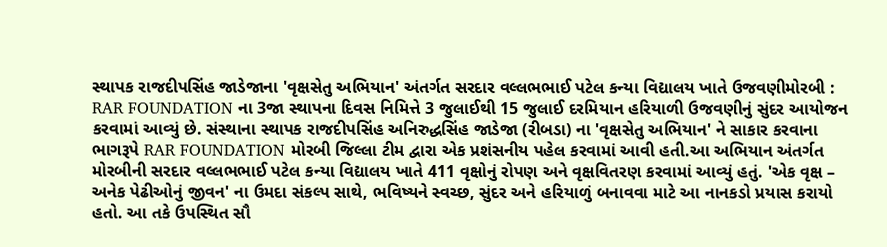સ્થાપક રાજદીપસિંહ જાડેજાના 'વૃક્ષસેતુ અભિયાન' અંતર્ગત સરદાર વલ્લભભાઈ પટેલ કન્યા વિદ્યાલય ખાતે ઉજવણીમોરબી : RAR FOUNDATION ના 3જા સ્થાપના દિવસ નિમિત્તે 3 જુલાઈથી 15 જુલાઈ દરમિયાન હરિયાળી ઉજવણીનું સુંદર આયોજન કરવામાં આવ્યું છે. સંસ્થાના સ્થાપક રાજદીપસિંહ અનિરુદ્ધસિંહ જાડેજા (રીબડા) ના 'વૃક્ષસેતુ અભિયાન' ને સાકાર કરવાના ભાગરૂપે RAR FOUNDATION મોરબી જિલ્લા ટીમ દ્વારા એક પ્રશંસનીય પહેલ કરવામાં આવી હતી.આ અભિયાન અંતર્ગત મોરબીની સરદાર વલ્લભભાઈ પટેલ કન્યા વિદ્યાલય ખાતે 411 વૃક્ષોનું રોપણ અને વૃક્ષવિતરણ કરવામાં આવ્યું હતું. 'એક વૃક્ષ – અનેક પેઢીઓનું જીવન' ના ઉમદા સંકલ્પ સાથે, ભવિષ્યને સ્વચ્છ, સુંદર અને હરિયાળું બનાવવા માટે આ નાનકડો પ્રયાસ કરાયો હતો. આ તકે ઉપસ્થિત સૌ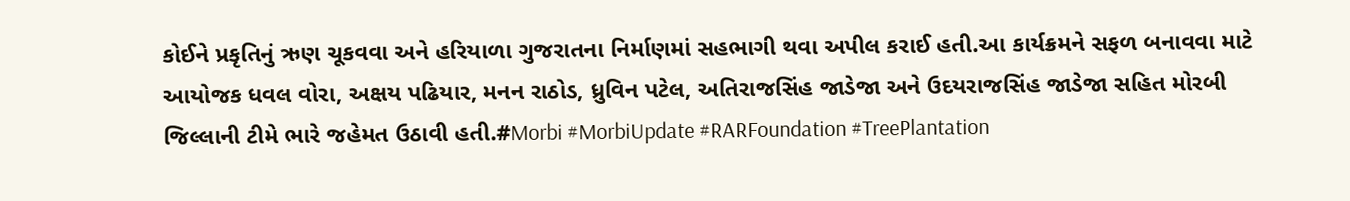કોઈને પ્રકૃતિનું ઋણ ચૂકવવા અને હરિયાળા ગુજરાતના નિર્માણમાં સહભાગી થવા અપીલ કરાઈ હતી.આ કાર્યક્રમને સફળ બનાવવા માટે આયોજક ધવલ વોરા, અક્ષય પઢિયાર, મનન રાઠોડ, ધ્રુવિન પટેલ, અતિરાજસિંહ જાડેજા અને ઉદયરાજસિંહ જાડેજા સહિત મોરબી જિલ્લાની ટીમે ભારે જહેમત ઉઠાવી હતી.#Morbi #MorbiUpdate #RARFoundation #TreePlantation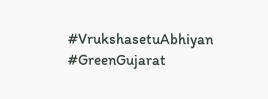#VrukshasetuAbhiyan #GreenGujarat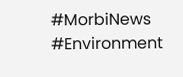#MorbiNews #Environment